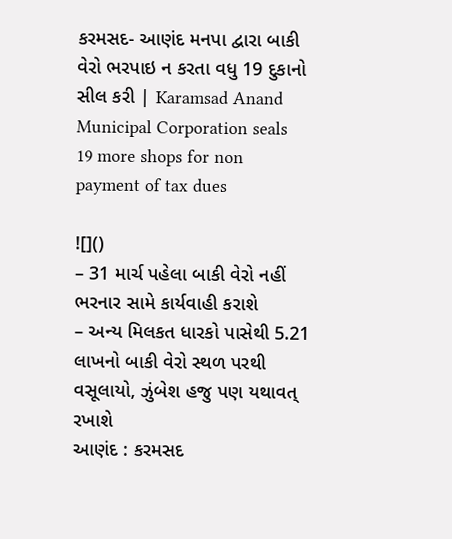કરમસદ- આણંદ મનપા દ્વારા બાકી વેરો ભરપાઇ ન કરતા વધુ 19 દુકાનો સીલ કરી | Karamsad Anand Municipal Corporation seals 19 more shops for non payment of tax dues

![]()
– 31 માર્ચ પહેલા બાકી વેરો નહીં ભરનાર સામે કાર્યવાહી કરાશે
– અન્ય મિલકત ધારકો પાસેથી 5.21 લાખનો બાકી વેરો સ્થળ પરથી વસૂલાયો, ઝુંબેશ હજુ પણ યથાવત્ રખાશે
આણંદ : કરમસદ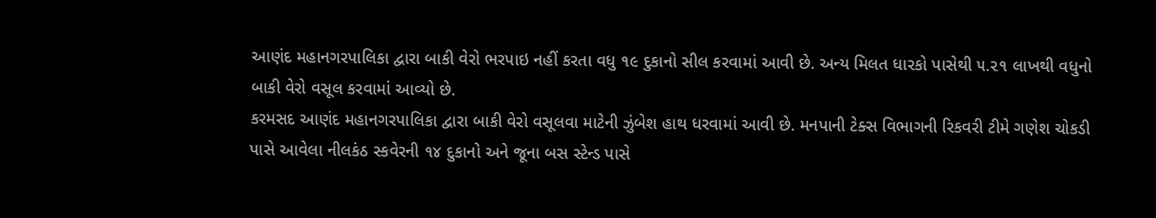આણંદ મહાનગરપાલિકા દ્વારા બાકી વેરો ભરપાઇ નહીં કરતા વધુ ૧૯ દુકાનો સીલ કરવામાં આવી છે. અન્ય મિલત ધારકો પાસેથી ૫.૨૧ લાખથી વધુનો બાકી વેરો વસૂલ કરવામાં આવ્યો છે.
કરમસદ આણંદ મહાનગરપાલિકા દ્વારા બાકી વેરો વસૂલવા માટેની ઝુંબેશ હાથ ધરવામાં આવી છે. મનપાની ટેક્સ વિભાગની રિકવરી ટીમે ગણેશ ચોકડી પાસે આવેલા નીલકંઠ સ્કવેરની ૧૪ દુકાનો અને જૂના બસ સ્ટેન્ડ પાસે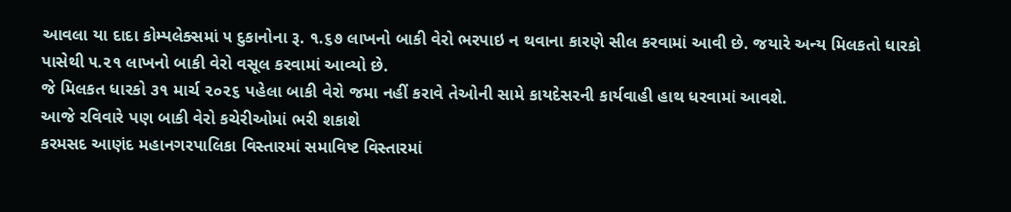આવલા યા દાદા કોમ્પલેક્સમાં ૫ દુકાનોના રૂ. ૧.૬૭ લાખનો બાકી વેરો ભરપાઇ ન થવાના કારણે સીલ કરવામાં આવી છે. જયારે અન્ય મિલકતો ધારકો પાસેથી ૫.૨૧ લાખનો બાકી વેરો વસૂલ કરવામાં આવ્યો છે.
જે મિલકત ધારકો ૩૧ માર્ચ ૨૦૨૬ પહેલા બાકી વેરો જમા નહીં કરાવે તેઓની સામે કાયદેસરની કાર્યવાહી હાથ ધરવામાં આવશે.
આજે રવિવારે પણ બાકી વેરો કચેરીઓમાં ભરી શકાશે
કરમસદ આણંદ મહાનગરપાલિકા વિસ્તારમાં સમાવિષ્ટ વિસ્તારમાં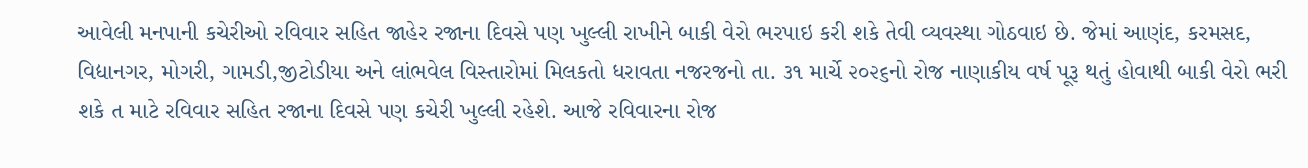આવેલી મનપાની કચેરીઓ રવિવાર સહિત જાહેર રજાના દિવસે પણ ખુલ્લી રાખીને બાકી વેરો ભરપાઇ કરી શકે તેવી વ્યવસ્થા ગોઠવાઇ છે. જેમાં આણંદ, કરમસદ, વિદ્યાનગર, મોગરી, ગામડી,જીટોડીયા અને લાંભવેલ વિસ્તારોમાં મિલકતો ધરાવતા નજરજનો તા. ૩૧ માર્ચે ૨૦૨૬નો રોજ નાણાકીય વર્ષ પૂરૂ થતું હોવાથી બાકી વેરો ભરી શકે ત માટે રવિવાર સહિત રજાના દિવસે પણ કચેરી ખુલ્લી રહેશે. આજે રવિવારના રોજ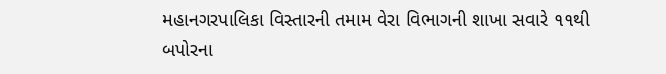મહાનગરપાલિકા વિસ્તારની તમામ વેરા વિભાગની શાખા સવારે ૧૧થી બપોરના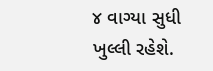૪ વાગ્યા સુધી ખુલ્લી રહેશે.